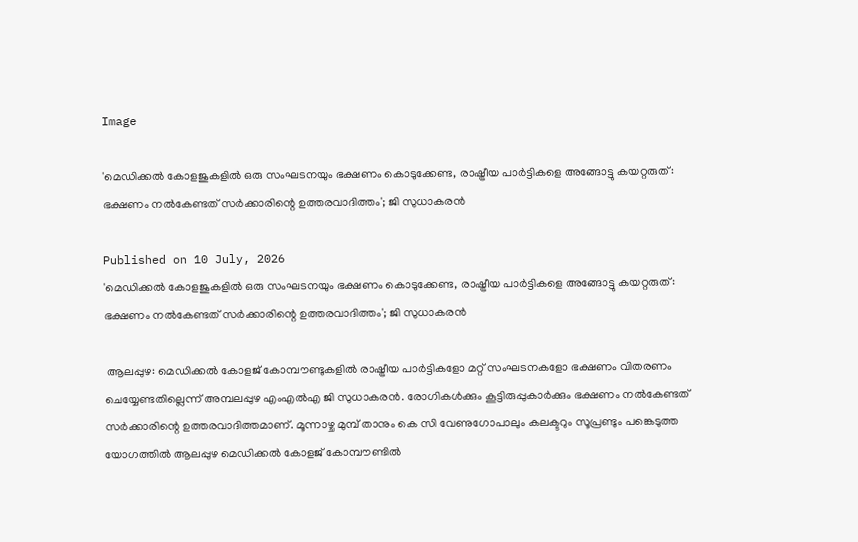Image

'മെഡിക്കല്‍ കോളജുകളില്‍ ഒരു സംഘടനയും ഭക്ഷണം കൊടുക്കേണ്ട, രാഷ്ട്രീയ പാര്‍ട്ടികളെ അങ്ങോട്ടു കയറ്റരുത്: ഭക്ഷണം നല്‍കേണ്ടത് സര്‍ക്കാരിന്റെ ഉത്തരവാദിത്തം'; ജി സുധാകരന്‍

Published on 10 July, 2026
'മെഡിക്കല്‍ കോളജുകളില്‍ ഒരു സംഘടനയും ഭക്ഷണം കൊടുക്കേണ്ട, രാഷ്ട്രീയ പാര്‍ട്ടികളെ അങ്ങോട്ടു കയറ്റരുത്: ഭക്ഷണം നല്‍കേണ്ടത് സര്‍ക്കാരിന്റെ ഉത്തരവാദിത്തം'; ജി സുധാകരന്‍

 ആലപ്പുഴ: മെഡിക്കല്‍ കോളജ് കോമ്പൗണ്ടുകളില്‍ രാഷ്ട്രീയ പാര്‍ട്ടികളോ മറ്റ് സംഘടനകളോ ഭക്ഷണം വിതരണം ചെയ്യേണ്ടതില്ലെന്ന് അമ്പലപ്പുഴ എംഎല്‍എ ജി സുധാകരന്‍. രോഗികള്‍ക്കും കൂട്ടിരുപ്പുകാര്‍ക്കും ഭക്ഷണം നല്‍കേണ്ടത് സര്‍ക്കാരിന്റെ ഉത്തരവാദിത്തമാണ്. മൂന്നാഴ്ച മുമ്പ് താനും കെ സി വേണുഗോപാലും കലക്ടറും സൂപ്രണ്ടും പങ്കെടുത്ത യോഗത്തില്‍ ആലപ്പുഴ മെഡിക്കല്‍ കോളജ് കോമ്പൗണ്ടില്‍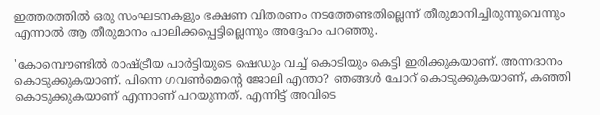ഇത്തരത്തില്‍ ഒരു സംഘടനകളും ഭക്ഷണ വിതരണം നടത്തേണ്ടതില്ലെന്ന് തീരുമാനിച്ചിരുന്നുവെന്നും എന്നാല്‍ ആ തീരുമാനം പാലിക്കപ്പെട്ടില്ലെന്നും അദ്ദേഹം പറഞ്ഞു.

'കോമ്പൌണ്ടില്‍ രാഷ്ട്രീയ പാര്‍ട്ടിയുടെ ഷെഡും വച്ച് കൊടിയും കെട്ടി ഇരിക്കുകയാണ്. അന്നദാനം കൊടുക്കുകയാണ്. പിന്നെ ഗവണ്‍മെന്റെ ജോലി എന്താ? ഞങ്ങള്‍ ചോറ് കൊടുക്കുകയാണ്, കഞ്ഞി കൊടുക്കുകയാണ് എന്നാണ് പറയുന്നത്. എന്നിട്ട് അവിടെ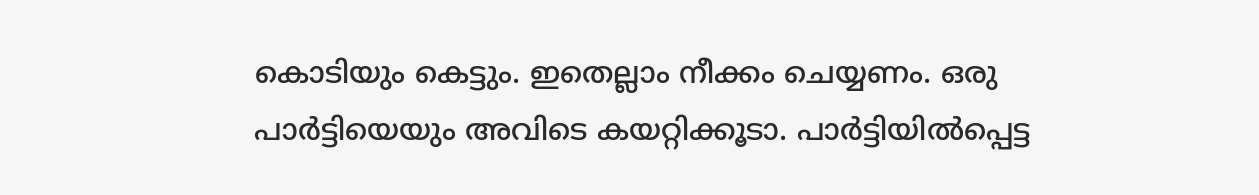കൊടിയും കെട്ടും. ഇതെല്ലാം നീക്കം ചെയ്യണം. ഒരു പാര്‍ട്ടിയെയും അവിടെ കയറ്റിക്കൂടാ. പാര്‍ട്ടിയില്‍പ്പെട്ട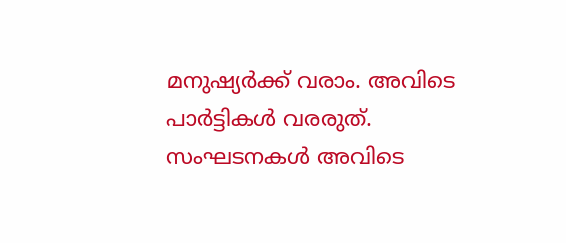മനുഷ്യര്‍ക്ക് വരാം. അവിടെ പാര്‍ട്ടികള്‍ വരരുത്. സംഘടനകള്‍ അവിടെ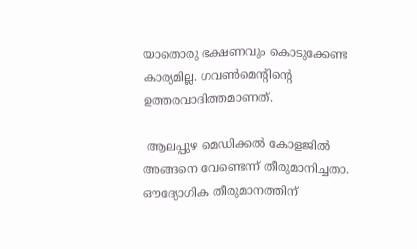യാതൊരു ഭക്ഷണവും കൊടുക്കേണ്ട കാര്യമില്ല. ഗവണ്‍മെന്റിന്റെ ഉത്തരവാദിത്തമാണത്.

 ആലപ്പുഴ മെഡിക്കല്‍ കോളജില്‍ അങ്ങനെ വേണ്ടെന്ന് തീരുമാനിച്ചതാ. ഔദ്യോഗിക തീരുമാനത്തിന്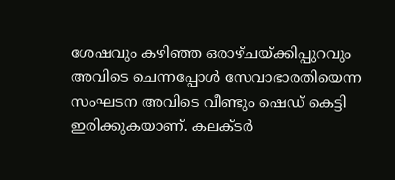ശേഷവും കഴിഞ്ഞ ഒരാഴ്ചയ്ക്കിപ്പുറവും അവിടെ ചെന്നപ്പോള്‍ സേവാഭാരതിയെന്ന സംഘടന അവിടെ വീണ്ടും ഷെഡ് കെട്ടി ഇരിക്കുകയാണ്. കലക്ടര്‍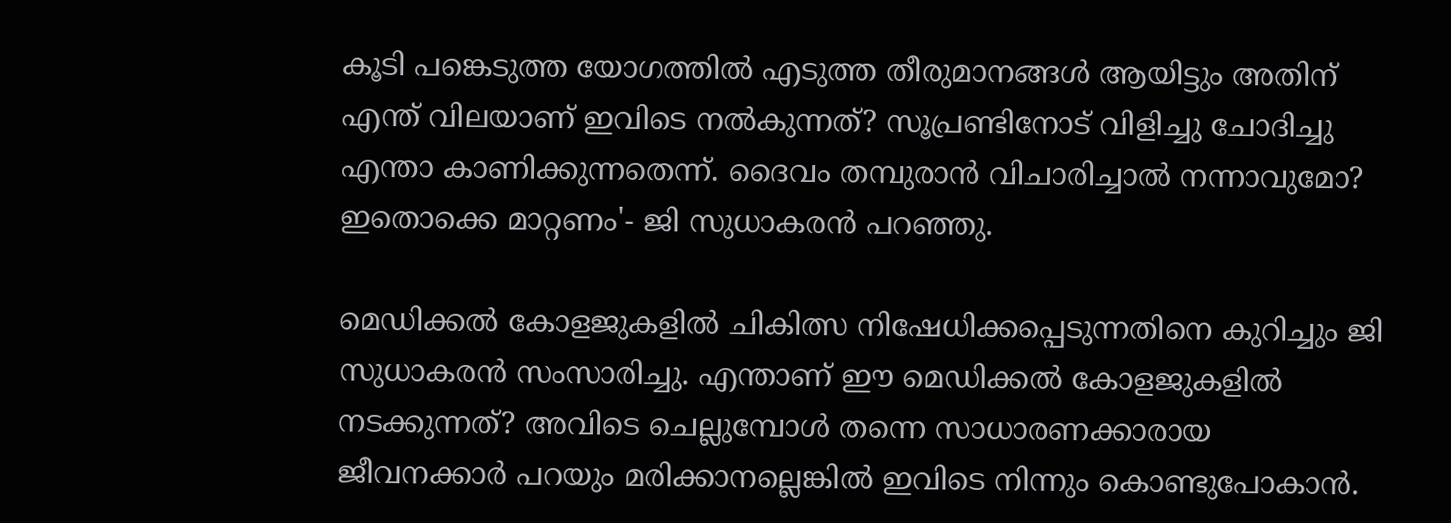കൂടി പങ്കെടുത്ത യോഗത്തില്‍ എടുത്ത തീരുമാനങ്ങള്‍ ആയിട്ടും അതിന് എന്ത് വിലയാണ് ഇവിടെ നല്‍കുന്നത്? സൂപ്രണ്ടിനോട് വിളിച്ചു ചോദിച്ചു എന്താ കാണിക്കുന്നതെന്ന്. ദൈവം തമ്പുരാന്‍ വിചാരിച്ചാല്‍ നന്നാവുമോ? ഇതൊക്കെ മാറ്റണം'- ജി സുധാകരന്‍ പറഞ്ഞു.

മെഡിക്കല്‍ കോളജുകളില്‍ ചികിത്സ നിഷേധിക്കപ്പെടുന്നതിനെ കുറിച്ചും ജി സുധാകരന്‍ സംസാരിച്ചു. എന്താണ് ഈ മെഡിക്കല്‍ കോളജുകളില്‍ നടക്കുന്നത്? അവിടെ ചെല്ലുമ്പോള്‍ തന്നെ സാധാരണക്കാരായ ജീവനക്കാര്‍ പറയും മരിക്കാനല്ലെങ്കില്‍ ഇവിടെ നിന്നും കൊണ്ടുപോകാന്‍.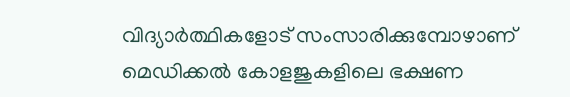വിദ്യാര്‍ത്ഥികളോട് സംസാരിക്കുമ്പോഴാണ് മെഡിക്കല്‍ കോളജുകളിലെ ഭക്ഷണ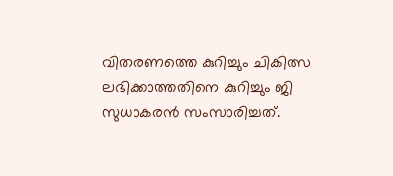വിതരണത്തെ കുറിച്ചും ചികിത്സ ലഭിക്കാത്തതിനെ കുറിച്ചും ജി സുധാകരന്‍ സംസാരിച്ചത്.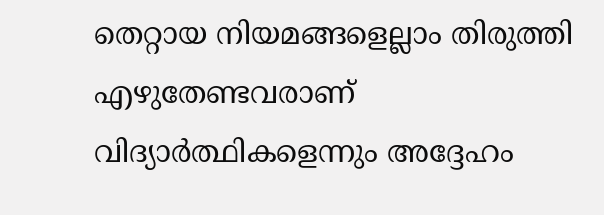തെറ്റായ നിയമങ്ങളെല്ലാം തിരുത്തി എഴുതേണ്ടവരാണ് വിദ്യാര്‍ത്ഥികളെന്നും അദ്ദേഹം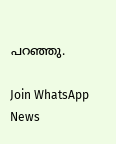പറഞ്ഞു.

Join WhatsApp News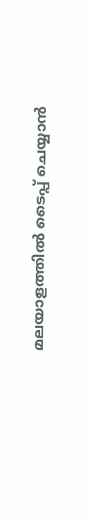മലയാളത്തില്‍ ടൈപ്പ് ചെയ്യാന്‍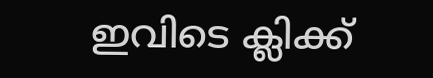ഇവിടെ ക്ലിക്ക്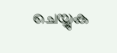ചെയ്യുക